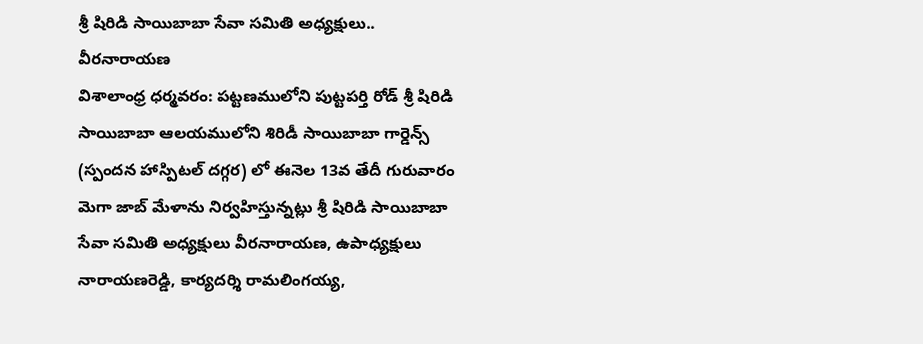శ్రీ షిరిడి సాయిబాబా సేవా సమితి అధ్యక్షులు.. వీరనారాయణ
విశాలాంధ్ర ధర్మవరం: పట్టణములోని పుట్టపర్తి రోడ్ శ్రీ షిరిడి సాయిబాబా ఆలయములోని శిరిడీ సాయిబాబా గార్డెన్స్ (స్పందన హాస్పిటల్ దగ్గర) లో ఈనెల 13వ తేదీ గురువారం మెగా జాబ్ మేళాను నిర్వహిస్తున్నట్లు శ్రీ షిరిడి సాయిబాబా సేవా సమితి అధ్యక్షులు వీరనారాయణ, ఉపాధ్యక్షులు నారాయణరెడ్డి, కార్యదర్శి రామలింగయ్య,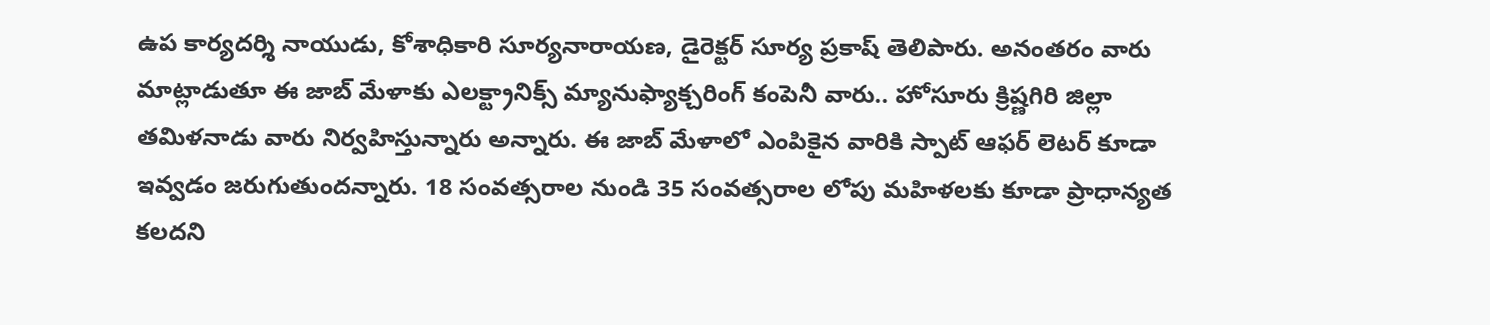ఉప కార్యదర్శి నాయుడు, కోశాధికారి సూర్యనారాయణ, డైరెక్టర్ సూర్య ప్రకాష్ తెలిపారు. అనంతరం వారు మాట్లాడుతూ ఈ జాబ్ మేళాకు ఎలక్ట్రానిక్స్ మ్యానుఫ్యాక్చరింగ్ కంపెనీ వారు.. హోసూరు క్రిష్ణగిరి జిల్లా తమిళనాడు వారు నిర్వహిస్తున్నారు అన్నారు. ఈ జాబ్ మేళాలో ఎంపికైన వారికి స్పాట్ ఆఫర్ లెటర్ కూడా ఇవ్వడం జరుగుతుందన్నారు. 18 సంవత్సరాల నుండి 35 సంవత్సరాల లోపు మహిళలకు కూడా ప్రాధాన్యత కలదని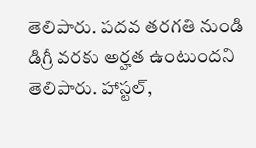తెలిపారు. పదవ తరగతి నుండి డిగ్రీ వరకు అర్హత ఉంటుందని తెలిపారు. హాస్టల్,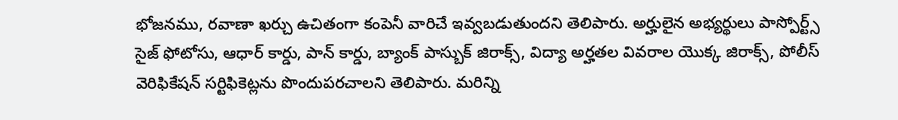భోజనము, రవాణా ఖర్చు ఉచితంగా కంపెనీ వారిచే ఇవ్వబడుతుందని తెలిపారు. అర్హులైన అభ్యర్థులు పాస్పోర్ట్స్ సైజ్ ఫోటోసు, ఆధార్ కార్డు, పాన్ కార్డు, బ్యాంక్ పాస్బుక్ జిరాక్స్, విద్యా అర్హతల వివరాల యొక్క జిరాక్స్, పోలీస్ వెరిఫికేషన్ సర్టిఫికెట్లను పొందుపరచాలని తెలిపారు. మరిన్ని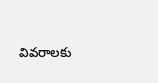వివరాలకు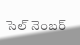సెల్ నెంబర్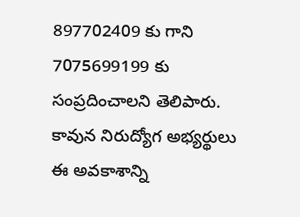897702409 కు గాని 7075699199 కు సంప్రదించాలని తెలిపారు. కావున నిరుద్యోగ అభ్యర్థులు ఈ అవకాశాన్ని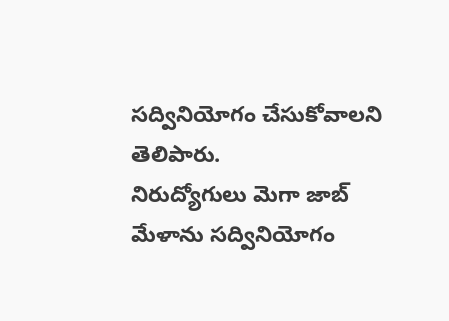సద్వినియోగం చేసుకోవాలని తెలిపారు.
నిరుద్యోగులు మెగా జాబ్ మేళాను సద్వినియోగం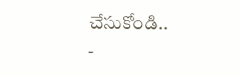చేసుకోండి..
-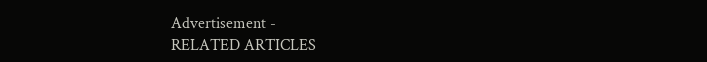Advertisement -
RELATED ARTICLES